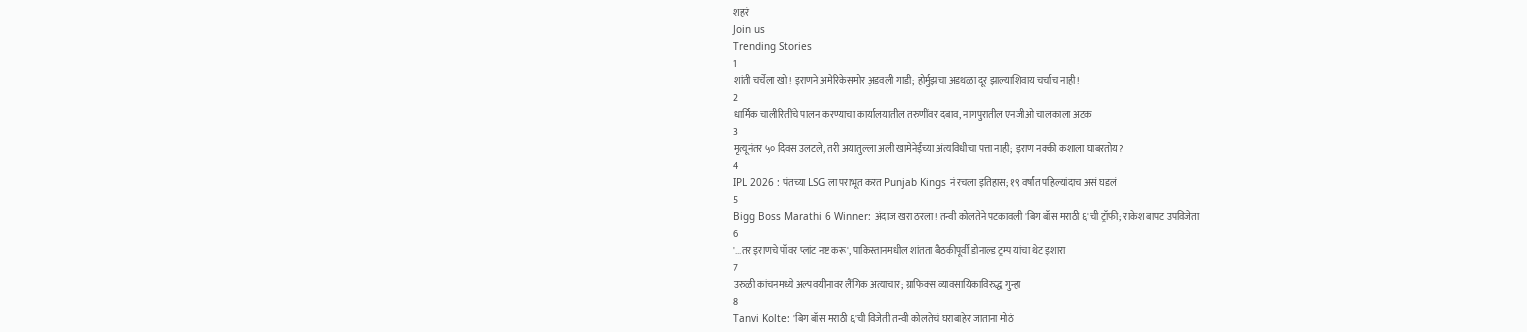शहरं
Join us
Trending Stories
1
शांती चर्चेला खो! इराणने अमेरिकेसमोर अ़डवली गाडी; होर्मुझचा अडथळा दूर झाल्याशिवाय चर्चाच नाही!
2
धार्मिक चालीरितींचे पालन करण्याचा कार्यालयातील तरुणींवर दबाव, नागपुरातील एनजीओ चालकाला अटक
3
मृत्यूनंतर ५० दिवस उलटले, तरी अयातुल्ला अली खामेनेईंच्या अंत्यविधीचा पत्ता नाही; इराण नक्की कशाला घाबरतोय?
4
IPL 2026 : पंतच्या LSG ला पराभूत करत Punjab Kings नं रचला इतिहास; १९ वर्षांत पहिल्यांदाच असं घडलं
5
Bigg Boss Marathi 6 Winner: अंदाज खरा ठरला! तन्वी कोलतेने पटकावली 'बिग बॉस मराठी ६'ची ट्रॉफी; राकेश बापट उपविजेता
6
'...तर इराणचे पॉवर प्लांट नष्ट करू', पाकिस्तानमधील शांतता बैठकीपूर्वी डोनाल्ड ट्रम्प यांचा थेट इशारा
7
उरुळी कांचनमध्ये अल्पवयीनावर लैंगिक अत्याचार; ग्राफिक्स व्यावसायिकाविरुद्ध गुन्हा
8
Tanvi Kolte: 'बिग बॉस मराठी ६'ची विजेती तन्वी कोलतेचं घराबाहेर जाताना मोठं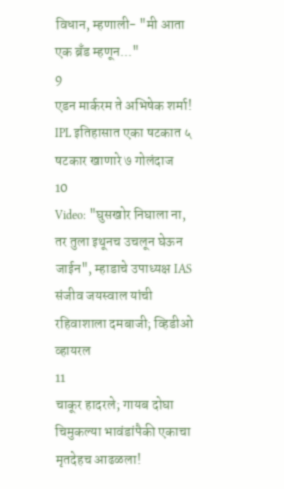विधान, म्हणाली- "मी आता एक ब्रँड म्हणून..."
9
एडन मार्करम ते अभिषेक शर्मा! IPL इतिहासात एका षटकात ५ षटकार खाणारे ७ गोलंदाज
10
Video: "घुसखोर निघाला ना, तर तुला इथूनच उचलून घेऊन जाईन", म्हाडाचे उपाध्यक्ष IAS संजीव जयस्वाल यांची रहिवाशाला दमबाजी; व्हिडीओ व्हायरल
11
चाकूर हादरले; गायब दोघा चिमुकल्या भावंडांपैकी एकाचा मृतदेहच आढळला!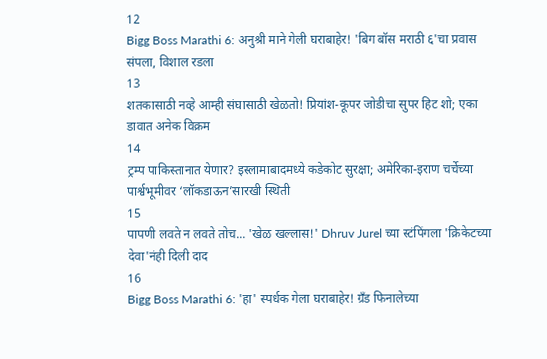12
Bigg Boss Marathi 6: अनुश्री माने गेली घराबाहेर! 'बिग बॉस मराठी ६'चा प्रवास संपला, विशाल रडला
13
शतकासाठी नव्हे आम्ही संघासाठी खेळतो! प्रियांश-कूपर जोडीचा सुपर हिट शो; एका डावात अनेक विक्रम
14
ट्रम्प पाकिस्तानात येणार? इस्लामाबादमध्ये कडेकोट सुरक्षा; अमेरिका-इराण चर्चेच्या पार्श्वभूमीवर ‘लॉकडाऊन’सारखी स्थिती
15
पापणी लवते न लवते तोच... 'खेळ खल्लास!' Dhruv Jurel च्या स्टंपिंगला 'क्रिकेटच्या देवा'नंही दिली दाद
16
Bigg Boss Marathi 6: 'हा' स्पर्धक गेला घराबाहेर! ग्रँड फिनालेच्या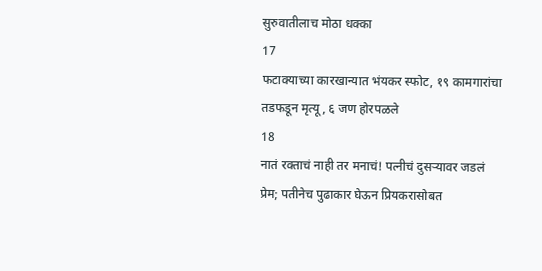सुरुवातीलाच मोठा धक्का
17
फटाक्याच्या कारखान्यात भंयकर स्फोट, १९ कामगारांचा तडफडून मृत्यू, ६ जण होरपळले
18
नातं रक्ताचं नाही तर मनाचं! पत्नीचं दुसऱ्यावर जडलं प्रेम; पतीनेच पुढाकार घेऊन प्रियकरासोबत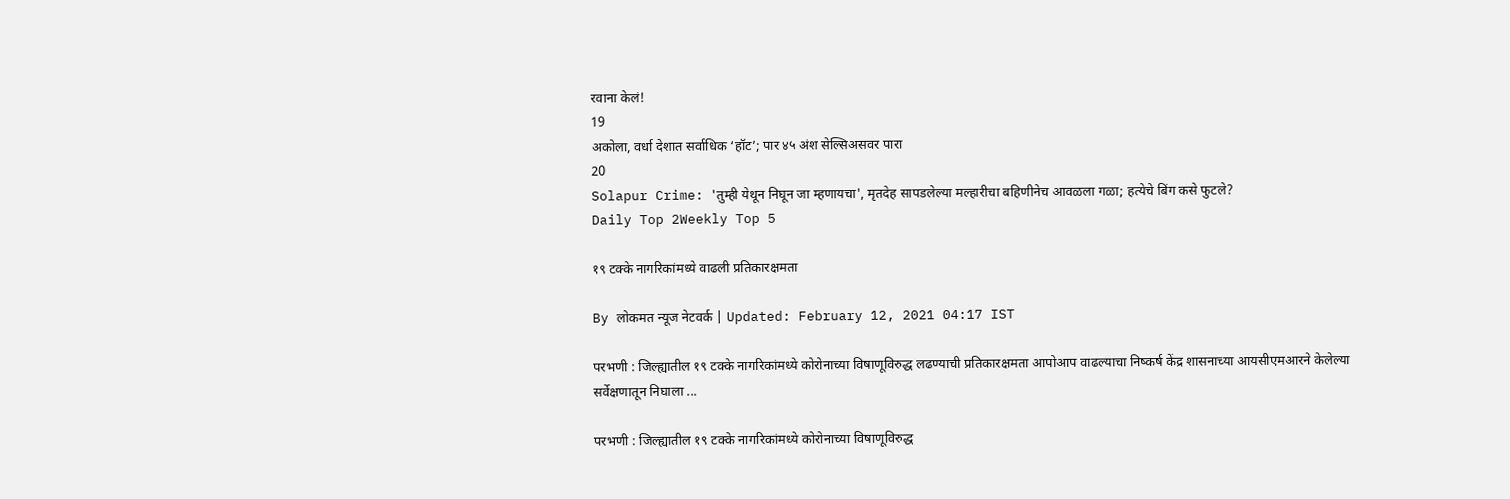रवाना केलं!
19
अकोला, वर्धा देशात सर्वाधिक ‘हॉट’; पार ४५ अंश सेल्सिअसवर पारा
20
Solapur Crime: 'तुम्ही येथून निघून जा म्हणायचा', मृतदेह सापडलेल्या मल्हारीचा बहिणीनेच आवळला गळा; हत्येचे बिंग कसे फुटले?
Daily Top 2Weekly Top 5

१९ टक्के नागरिकांमध्ये वाढली प्रतिकारक्षमता

By लोकमत न्यूज नेटवर्क | Updated: February 12, 2021 04:17 IST

परभणी : जिल्ह्यातील १९ टक्के नागरिकांमध्ये कोरोनाच्या विषाणूविरुद्ध लढण्याची प्रतिकारक्षमता आपोआप वाढल्याचा निष्कर्ष केंद्र शासनाच्या आयसीएमआरने केलेल्या सर्वेक्षणातून निघाला ...

परभणी : जिल्ह्यातील १९ टक्के नागरिकांमध्ये कोरोनाच्या विषाणूविरुद्ध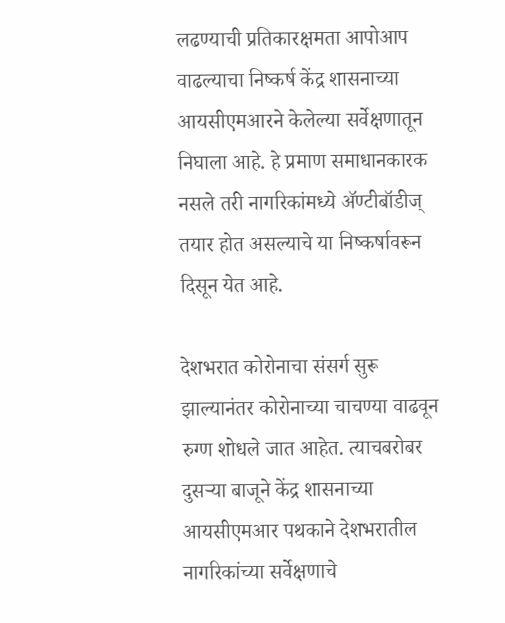लढण्याची प्रतिकारक्षमता आपोआप वाढल्याचा निष्कर्ष केंद्र शासनाच्या आयसीएमआरने केलेल्या सर्वेक्षणातून निघाला आहे. हे प्रमाण समाधानकारक नसले तरी नागरिकांमध्ये ॲण्टीबॉडीज्‌ तयार होत असल्याचे या निष्कर्षावरून दिसून येत आहे.

देशभरात कोरोनाचा संसर्ग सुरू झाल्यानंतर कोरोनाच्या चाचण्या वाढवून रुग्ण शोधले जात आहेत. त्याचबरोबर दुसऱ्या बाजूने केंद्र शासनाच्या आयसीएमआर पथकाने देशभरातील नागरिकांच्या सर्वेक्षणाचे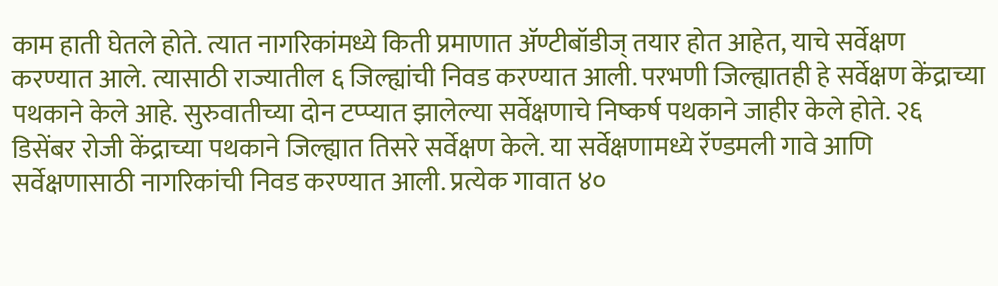काम हाती घेतले होते. त्यात नागरिकांमध्ये किती प्रमाणात ॲण्टीबॉडीज्‌ तयार होत आहेत, याचे सर्वेक्षण करण्यात आले. त्यासाठी राज्यातील ६ जिल्ह्यांची निवड करण्यात आली. परभणी जिल्ह्यातही हे सर्वेक्षण केंद्राच्या पथकाने केले आहे. सुरुवातीच्या दोन टप्प्यात झालेल्या सर्वेक्षणाचे निष्कर्ष पथकाने जाहीर केले होते. २६ डिसेंबर रोजी केंद्राच्या पथकाने जिल्ह्यात तिसरे सर्वेक्षण केले. या सर्वेक्षणामध्ये रॅण्डमली गावे आणि सर्वेक्षणासाठी नागरिकांची निवड करण्यात आली. प्रत्येक गावात ४०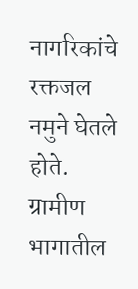नागरिकांचे रक्तजल नमुने घेतले होते. ग्रामीण भागातील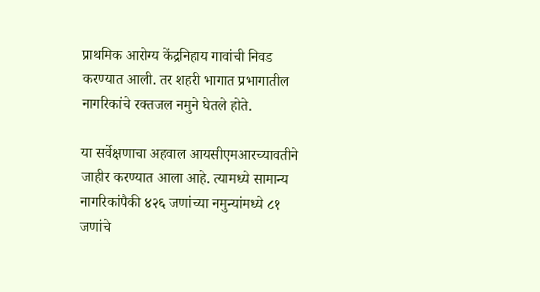प्राथमिक आरोग्य केंद्रनिहाय गावांची निवड करण्यात आली. तर शहरी भागात प्रभागातील नागरिकांचे रक्तजल नमुने घेतले होते.

या सर्वेक्षणाचा अहवाल आयसीएमआरच्यावतीने जाहीर करण्यात आला आहे. त्यामध्ये सामान्य नागरिकांपैकी ४२६ जणांच्या नमुन्यांमध्ये ८१ जणांचे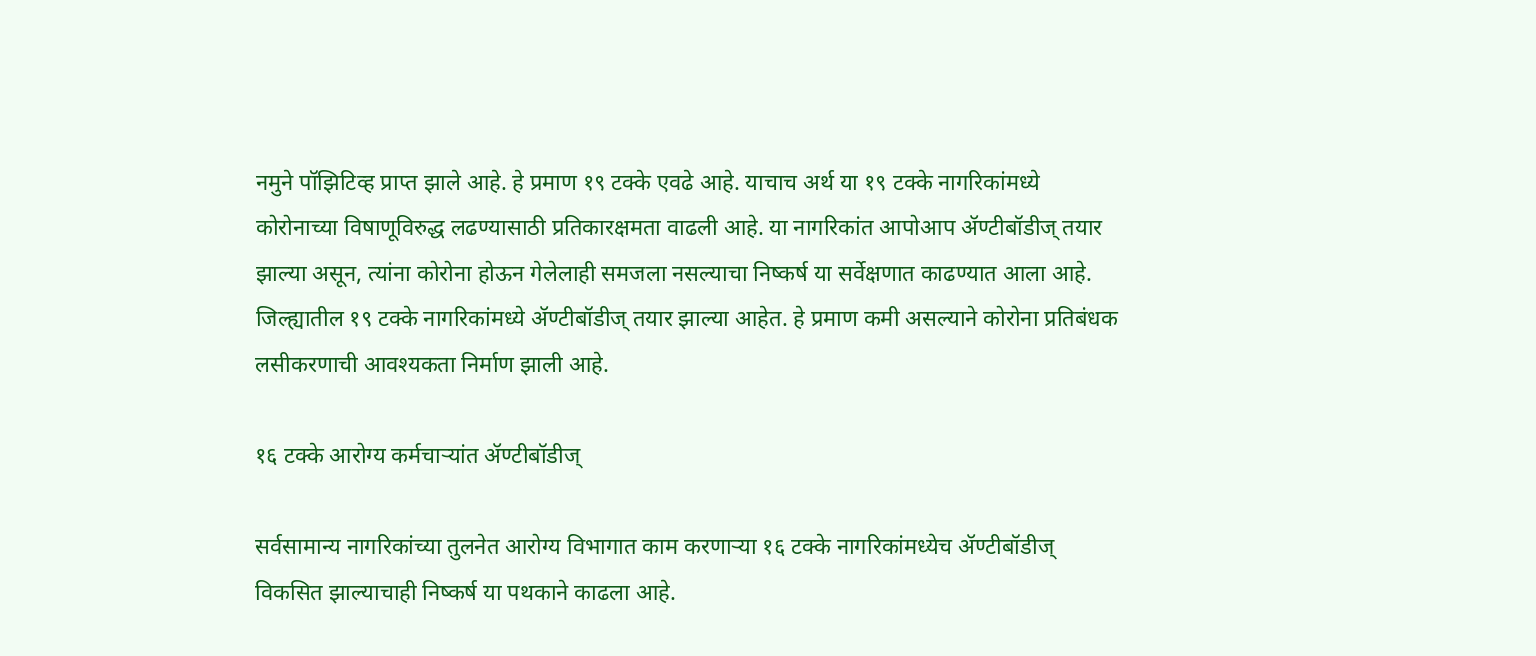नमुने पॉझिटिव्ह प्राप्त झाले आहे. हे प्रमाण १९ टक्के एवढे आहे. याचाच अर्थ या १९ टक्के नागरिकांमध्ये कोरोनाच्या विषाणूविरुद्ध लढण्यासाठी प्रतिकारक्षमता वाढली आहे. या नागरिकांत आपोआप ॲण्टीबॉडीज्‌ तयार झाल्या असून, त्यांना कोरोना होऊन गेलेलाही समजला नसल्याचा निष्कर्ष या सर्वेक्षणात काढण्यात आला आहे. जिल्ह्यातील १९ टक्के नागरिकांमध्ये ॲण्टीबॉडीज्‌ तयार झाल्या आहेत. हे प्रमाण कमी असल्याने कोरोना प्रतिबंधक लसीकरणाची आवश्यकता निर्माण झाली आहे.

१६ टक्के आरोग्य कर्मचाऱ्यांत ॲण्टीबॉडीज्‌

सर्वसामान्य नागरिकांच्या तुलनेत आरोग्य विभागात काम करणाऱ्या १६ टक्के नागरिकांमध्येच ॲण्टीबॉडीज्‌ विकसित झाल्याचाही निष्कर्ष या पथकाने काढला आहे.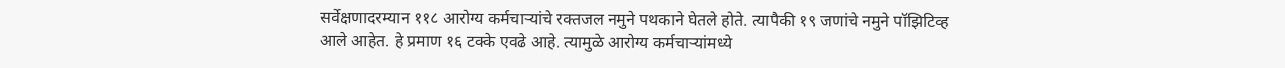सर्वेक्षणादरम्यान ११८ आरोग्य कर्मचाऱ्यांचे रक्तजल नमुने पथकाने घेतले होते. त्यापैकी १९ जणांचे नमुने पॉझिटिव्ह आले आहेत. हे प्रमाण १६ टक्के एवढे आहे. त्यामुळे आरोग्य कर्मचाऱ्यांमध्ये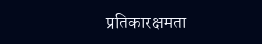प्रतिकारक्षमता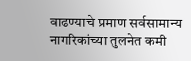वाढण्याचे प्रमाण सर्वसामान्य नागरिकांच्या तुलनेत कमी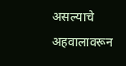असल्याचे अहवालावरून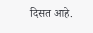दिसत आहे.